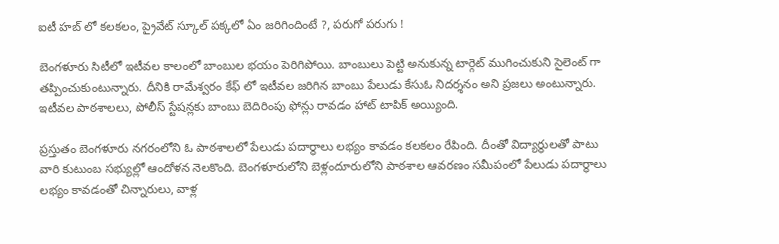ఐటీ హబ్ లో కలకలం, ప్రైవేట్ స్కూల్ పక్కలో ఏం జరిగిందింటే ?, పరుగో పరుగు !

బెంగళూరు సిటీలో ఇటీవల కాలంలో బాంబుల భయం పెరిగిపోయి. బాంబులు పెట్టి అనుకున్న టార్గెట్ ముగించుకుని సైలెంట్ గా తప్పించుకుంటున్నారు. దీనికి రామేశ్వరం కేఫ్ లో ఇటీవల జరిగిన బాంబు పేలుడు కేసుఓ నిదర్శనం అని ప్రజలు అంటున్నారు. ఇటీవల పాఠశాలలు, పోలీస్ స్టేషన్లకు బాంబు బెదిరింపు ఫోన్లు రావడం హాట్ టాపిక్ అయ్యింది.

ప్రస్తుతం బెంగళూరు నగరంలోని ఓ పాఠశాలలో పేలుడు పదార్థాలు లభ్యం కావడం కలకలం రేపింది. దీంతో విద్యార్థులతో పాటు వారి కుటుంబ సభ్యుల్లో ఆందోళన నెలకొంది. బెంగళూరులోని బెళ్లందూరులోని పాఠశాల ఆవరణం సమీపంలో పేలుడు పదార్థాలు లభ్యం కావడంతో చిన్నారులు, వాళ్ల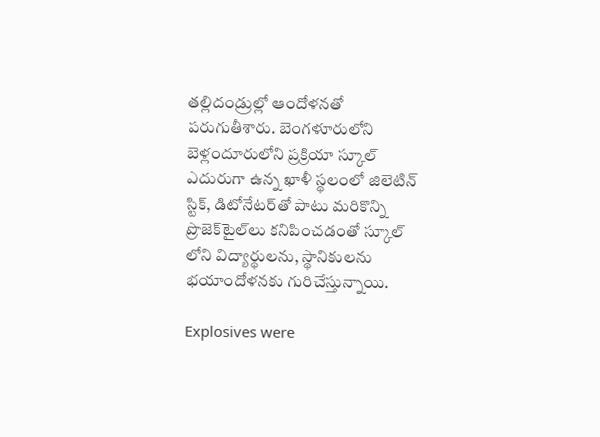తల్లిదండ్రుల్లో ఆందోళనతో పరుగుతీశారు. బెంగళూరులోని బెళ్లందూరులోని ప్రక్రియా స్కూల్ ఎదురుగా ఉన్న ఖాళీ స్థలంలో జిలెటిన్‌ స్టిక్‌, డిటోనేటర్‌తో పాటు మరికొన్ని ప్రొజెక్‌టైల్‌లు కనిపించడంతో స్కూల్ లోని విద్యార్థులను, స్థానికులను భయాందోళనకు గురిచేస్తున్నాయి.

Explosives were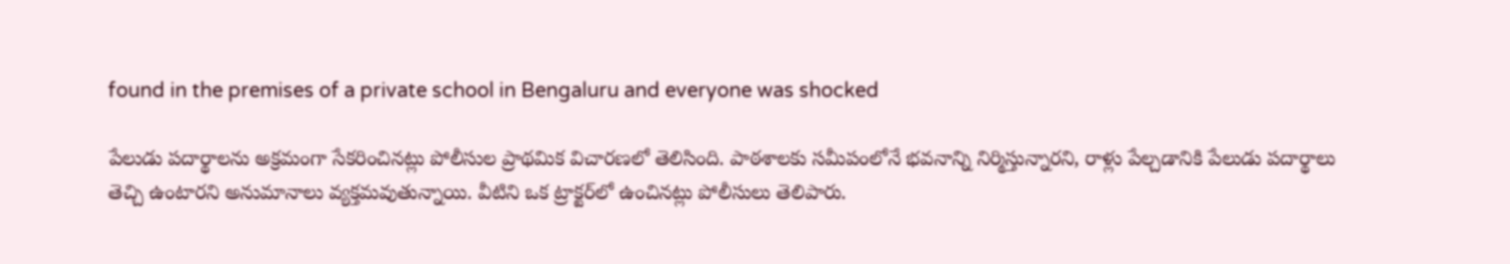found in the premises of a private school in Bengaluru and everyone was shocked

పేలుడు పదార్థాలను అక్రమంగా సేకరించినట్లు పోలీసుల ప్రాథమిక విచారణలో తెలిసింది. పాఠశాలకు సమీపంలోనే భవనాన్ని నిర్మిస్తున్నారని, రాళ్లు పేల్చడానికి పేలుడు పదార్థాలు తెచ్చి ఉంటారని అనుమానాలు వ్యక్తమవుతున్నాయి. వీటిని ఒక ట్రాక్టర్‌లో ఉంచినట్లు పోలీసులు తెలిపారు.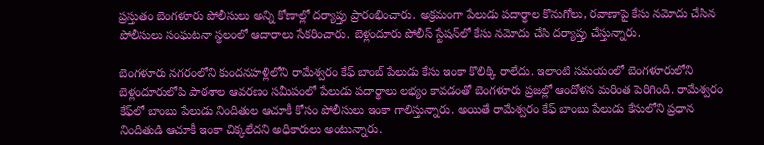ప్రస్తుతం బెంగళూరు పోలీసులు అన్ని కోణాల్లో దర్యాప్తు ప్రారంభించారు. అక్రమంగా పేలుడు పదార్థాల కొనుగోలు, రవాణాపై కేసు నమోదు చేసిన పోలీసులు సంఘటనా స్థలంలో ఆదారాలు సేకరించారు. బెళ్లందూరు పోలీస్ స్టేషన్‌లో కేసు నమోదు చేసి దర్యాప్తు చేస్తున్నారు.

బెంగళూరు నగరంలోని కుందనహళ్లిలోని రామేశ్వరం కేఫ్ బాంబ్ పేలుడు కేసు ఇంకా కొలిక్కి రాలేదు. ఇలాంటి సమయంలో బెంగళూరులోని బెళ్లందూరులోపి పాఠశాల ఆవరణం సమీపంలో పేలుడు పదార్థాలు లభ్యం కావడంతో బెంగళూరు ప్రజల్లో ఆందోళన మరింత పెరిగింది. రామేశ్వరం కేఫ్‌లో బాంబు పేలుడు నిందితుల ఆచూకీ కోసం పోలీసులు ఇంకా గాలిస్తున్నారు. అయితే రామేశ్వరం కేఫ్ బాంబు పేలుడు కేసులోని ప్రధాన నిందితుడి ఆచూకీ ఇంకా చిక్కలేదని అధికారులు అంటున్నారు.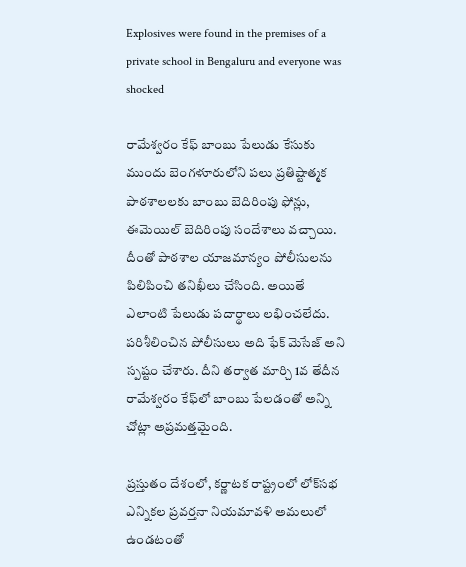Explosives were found in the premises of a private school in Bengaluru and everyone was shocked

రామేశ్వరం కేఫ్ బాంబు పేలుడు కేసుకు ముందు బెంగళూరులోని పలు ప్రతిష్టాత్మక పాఠశాలలకు బాంబు బెదిరింపు ఫోన్లు, ఈమెయిల్ బెదిరింపు సందేశాలు వచ్చాయి. దీంతో పాఠశాల యాజమాన్యం పోలీసులను పిలిపించి తనిఖీలు చేసింది. అయితే ఎలాంటి పేలుడు పదార్థాలు లభించలేదు. పరిశీలించిన పోలీసులు అది ఫేక్ మెసేజ్ అని స్పష్టం చేశారు. దీని తర్వాత మార్చి 1వ తేదీన రామేశ్వరం కేఫ్‌లో బాంబు పేలడంతో అన్ని చోట్లా అప్రమత్తమైంది.

ప్రస్తుతం దేశంలో, కర్ణాటక రాష్ట్రంలో లోక్‌సభ ఎన్నికల ప్రవర్తనా నియమావళి అమలులో ఉండటంతో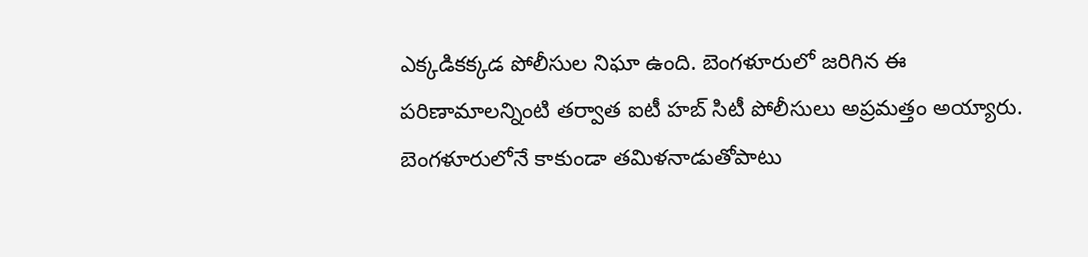ఎక్కడికక్కడ పోలీసుల నిఘా ఉంది. బెంగళూరులో జరిగిన ఈ పరిణామాలన్నింటి తర్వాత ఐటీ హబ్ సిటీ పోలీసులు అప్రమత్తం అయ్యారు. బెంగళూరులోనే కాకుండా తమిళనాడుతోపాటు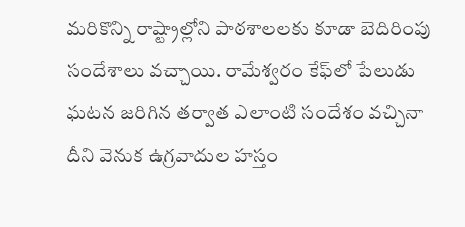మరికొన్ని రాష్ట్రాల్లోని పాఠశాలలకు కూడా బెదిరింపు సందేశాలు వచ్చాయి. రామేశ్వరం కేఫ్‌లో పేలుడు ఘటన జరిగిన తర్వాత ఎలాంటి సందేశం వచ్చినా దీని వెనుక ఉగ్రవాదుల హస్తం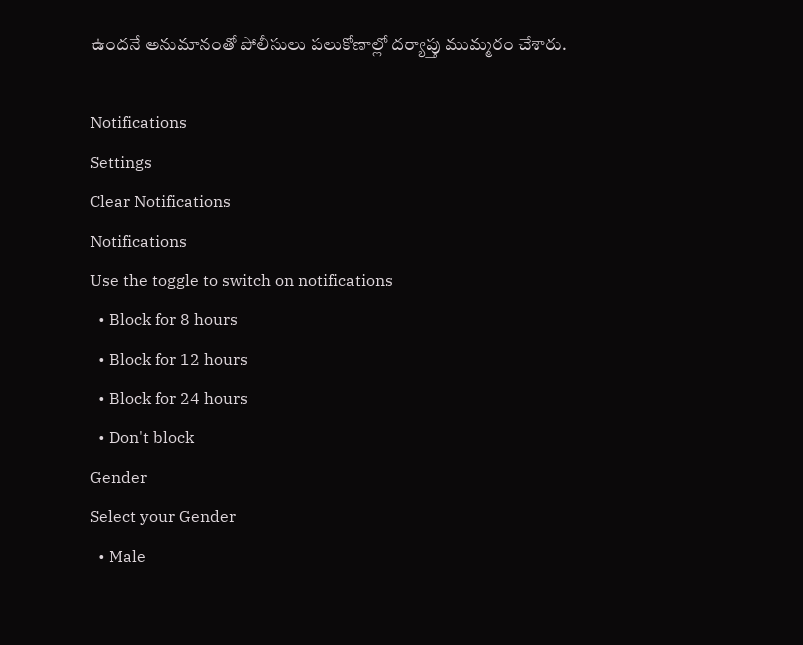ఉందనే అనుమానంతో పోలీసులు పలుకోణాల్లో దర్యాప్తు ముమ్మరం చేశారు.

Notifications
Settings
Clear Notifications
Notifications
Use the toggle to switch on notifications
  • Block for 8 hours
  • Block for 12 hours
  • Block for 24 hours
  • Don't block
Gender
Select your Gender
  • Male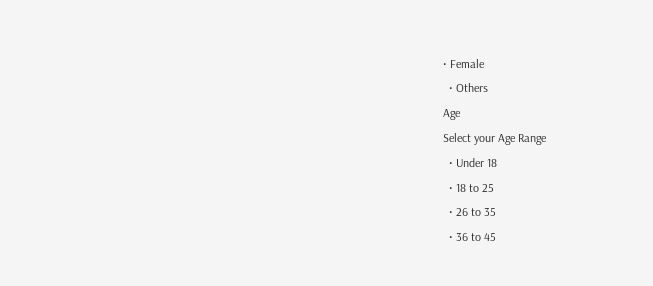• Female
  • Others
Age
Select your Age Range
  • Under 18
  • 18 to 25
  • 26 to 35
  • 36 to 45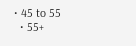• 45 to 55
  • 55+